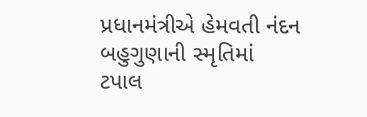પ્રધાનમંત્રીએ હેમવતી નંદન બહુગુણાની સ્મૃતિમાં ટપાલ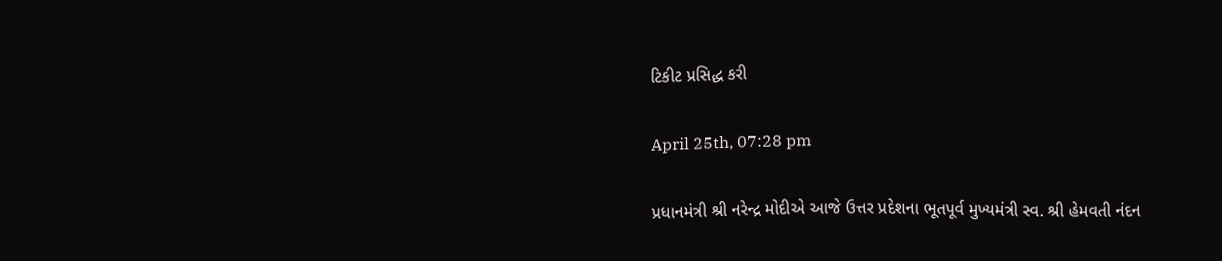ટિકીટ પ્રસિદ્ધ કરી

April 25th, 07:28 pm

પ્રધાનમંત્રી શ્રી નરેન્દ્ર મોદીએ આજે ઉત્તર પ્રદેશના ભૂતપૂર્વ મુખ્યમંત્રી સ્વ. શ્રી હેમવતી નંદન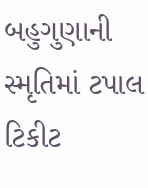બહુગુણાની સ્મૃતિમાં ટપાલ ટિકીટ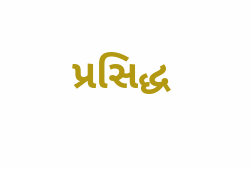પ્રસિદ્ધ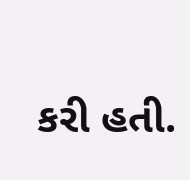કરી હતી.